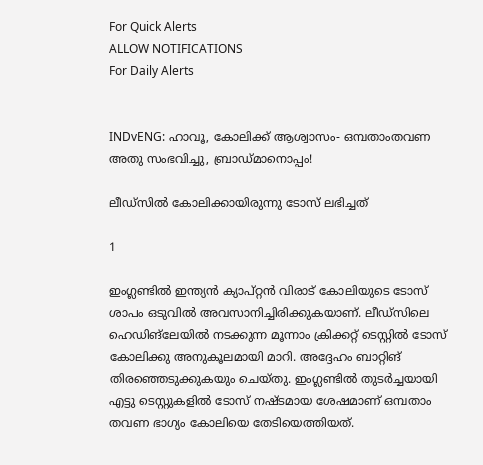For Quick Alerts
ALLOW NOTIFICATIONS
For Daily Alerts


INDvENG: ഹാവൂ, കോലിക്ക് ആശ്വാസം- ഒമ്പതാംതവണ അതു സംഭവിച്ചു, ബ്രാഡ്മാനൊപ്പം!

ലീഡ്‌സില്‍ കോലിക്കായിരുന്നു ടോസ് ലഭിച്ചത്

1

ഇംഗ്ലണ്ടില്‍ ഇന്ത്യന്‍ ക്യാപ്റ്റന്‍ വിരാട് കോലിയുടെ ടോസ് ശാപം ഒടുവില്‍ അവസാനിച്ചിരിക്കുകയാണ്. ലീഡ്‌സിലെ ഹെഡിങ്‌ലേയില്‍ നടക്കുന്ന മൂന്നാം ക്രിക്കറ്റ് ടെസ്റ്റില്‍ ടോസ് കോലിക്കു അനുകൂലമായി മാറി. അദ്ദേഹം ബാറ്റിങ് തിരഞ്ഞെടുക്കുകയും ചെയ്തു. ഇംഗ്ലണ്ടില്‍ തുടര്‍ച്ചയായി എട്ടു ടെസ്റ്റുകളില്‍ ടോസ് നഷ്ടമായ ശേഷമാണ് ഒമ്പതാം തവണ ഭാഗ്യം കോലിയെ തേടിയെത്തിയത്.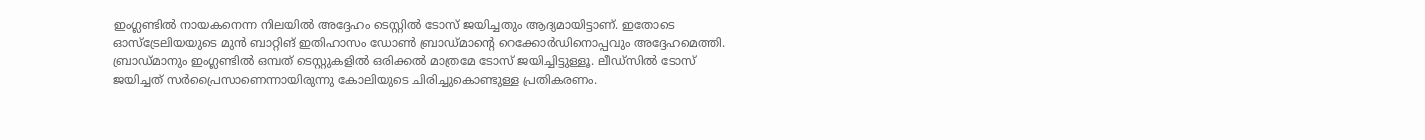ഇംഗ്ലണ്ടില്‍ നായകനെന്ന നിലയില്‍ അദ്ദേഹം ടെസ്റ്റില്‍ ടോസ് ജയിച്ചതും ആദ്യമായിട്ടാണ്. ഇതോടെ ഓസ്‌ട്രേലിയയുടെ മുന്‍ ബാറ്റിങ് ഇതിഹാസം ഡോണ്‍ ബ്രാഡ്മാന്റെ റെക്കോര്‍ഡിനൊപ്പവും അദ്ദേഹമെത്തി. ബ്രാഡ്മാനും ഇംഗ്ലണ്ടില്‍ ഒമ്പത് ടെസ്റ്റുകളില്‍ ഒരിക്കല്‍ മാത്രമേ ടോസ് ജയിച്ചിട്ടുള്ളൂ. ലീഡ്‌സില്‍ ടോസ് ജയിച്ചത് സര്‍പ്രൈസാണെന്നായിരുന്നു കോലിയുടെ ചിരിച്ചുകൊണ്ടുള്ള പ്രതികരണം.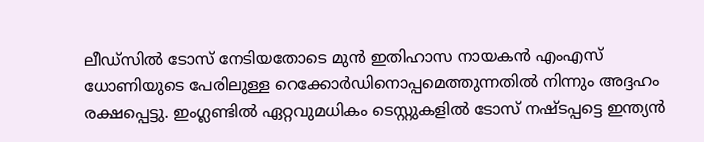ലീഡ്‌സില്‍ ടോസ് നേടിയതോടെ മുന്‍ ഇതിഹാസ നായകന്‍ എംഎസ് ധോണിയുടെ പേരിലുള്ള റെക്കോര്‍ഡിനൊപ്പമെത്തുന്നതില്‍ നിന്നും അദ്ദഹം രക്ഷപ്പെട്ടു. ഇംഗ്ലണ്ടില്‍ ഏറ്റവുമധികം ടെസ്റ്റുകളില്‍ ടോസ് നഷ്ടപ്പട്ടെ ഇന്ത്യന്‍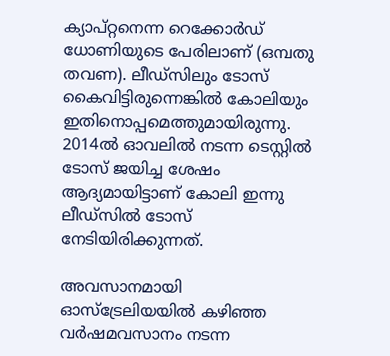ക്യാപ്റ്റനെന്ന റെക്കോര്‍ഡ് ധോണിയുടെ പേരിലാണ് (ഒമ്പതു തവണ). ലീഡ്‌സിലും ടോസ് കൈവിട്ടിരുന്നെങ്കില്‍ കോലിയും ഇതിനൊപ്പമെത്തുമായിരുന്നു. 2014ല്‍ ഓവലില്‍ നടന്ന ടെസ്റ്റില്‍ ടോസ് ജയിച്ച ശേഷം ആദ്യമായിട്ടാണ് കോലി ഇന്നു ലീഡ്‌സില്‍ ടോസ് നേടിയിരിക്കുന്നത്.

അവസാനമായി ഓസ്‌ട്രേലിയയില്‍ കഴിഞ്ഞ വര്‍ഷമവസാനം നടന്ന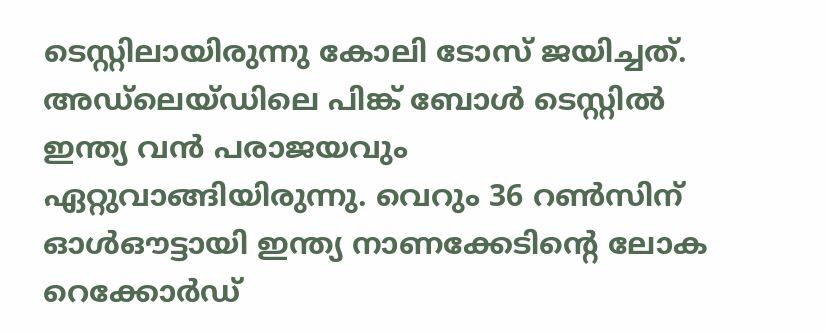ടെസ്റ്റിലായിരുന്നു കോലി ടോസ് ജയിച്ചത്. അഡ്‌ലെയ്ഡിലെ പിങ്ക് ബോള്‍ ടെസ്റ്റില്‍ ഇന്ത്യ വന്‍ പരാജയവും ഏറ്റുവാങ്ങിയിരുന്നു. വെറും 36 റണ്‍സിന് ഓള്‍ഔട്ടായി ഇന്ത്യ നാണക്കേടിന്റെ ലോക റെക്കോര്‍ഡ്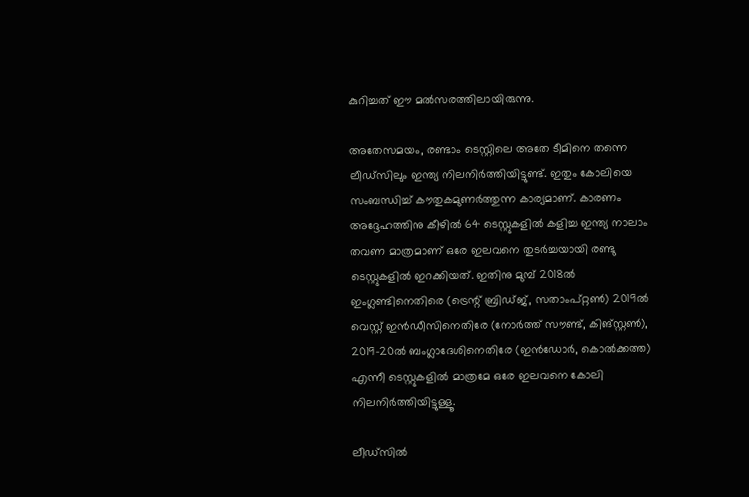കുറിച്ചത് ഈ മല്‍സരത്തിലായിരുന്നു.

അതേസമയം, രണ്ടാം ടെസ്റ്റിലെ അതേ ടീമിനെ തന്നെ ലീഡ്‌സിലും ഇന്ത്യ നിലനിര്‍ത്തിയിട്ടുണ്ട്. ഇതും കോലിയെ സംബന്ധിച്ച് കൗതുകമുണര്‍ത്തുന്ന കാര്യമാണ്. കാരണം അദ്ദേഹത്തിനു കീഴില്‍ 64 ടെസ്റ്റുകളില്‍ കളിച്ച ഇന്ത്യ നാലാം തവണ മാത്രമാണ് ഒരേ ഇലവനെ തുടര്‍ച്ചയായി രണ്ടു ടെസ്റ്റുകളില്‍ ഇറക്കിയത്. ഇതിനു മുമ്പ് 2018ല്‍ ഇംഗ്ലണ്ടിനെതിരെ (ട്രെന്റ് ബ്രിഡ്ജ്, സതാംപ്റ്റണ്‍) 2019ല്‍ വെസ്റ്റ് ഇന്‍ഡീസിനെതിരേ (നോര്‍ത്ത് സൗണ്ട്, കിങ്‌സ്റ്റണ്‍), 2019-20ല്‍ ബംഗ്ലാദേശിനെതിരേ (ഇന്‍ഡോര്‍, കൊല്‍ക്കത്ത) എന്നീ ടെസ്റ്റുകളില്‍ മാത്രമേ ഒരേ ഇലവനെ കോലി നിലനിര്‍ത്തിയിട്ടുള്ളൂ.

ലീഡ്‌സില്‍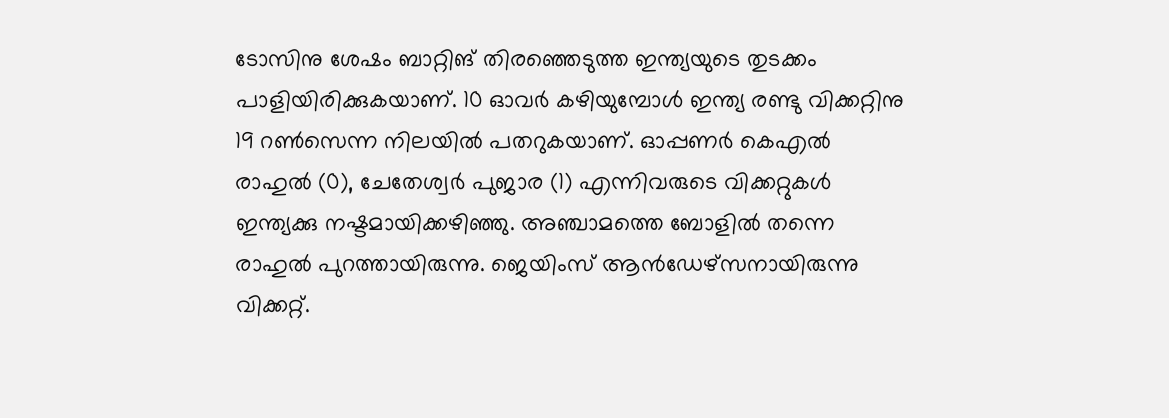ടോസിനു ശേഷം ബാറ്റിങ് തിരഞ്ഞെടുത്ത ഇന്ത്യയുടെ തുടക്കം പാളിയിരിക്കുകയാണ്. 10 ഓവര്‍ കഴിയുമ്പോള്‍ ഇന്ത്യ രണ്ടു വിക്കറ്റിനു 19 റണ്‍സെന്ന നിലയില്‍ പതറുകയാണ്. ഓപ്പണര്‍ കെഎല്‍ രാഹുല്‍ (0), ചേതേശ്വര്‍ പുജാര (1) എന്നിവരുടെ വിക്കറ്റുകള്‍ ഇന്ത്യക്കു നഷ്ടമായിക്കഴിഞ്ഞു. അഞ്ചാമത്തെ ബോളില്‍ തന്നെ രാഹുല്‍ പുറത്തായിരുന്നു. ജെയിംസ് ആന്‍ഡേഴ്‌സനായിരുന്നു വിക്കറ്റ്.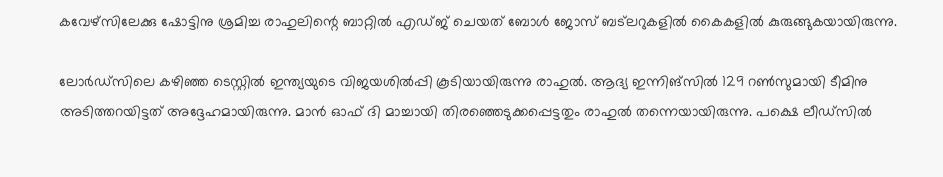കവേഴ്‌സിലേക്കു ഷോട്ടിനു ശ്രമിച്ച രാഹുലിന്റെ ബാറ്റില്‍ എഡ്ജ് ചെയത് ബോള്‍ ജോസ് ബട്‌ലറുകളില്‍ കൈകളില്‍ കുരുങ്ങുകയായിരുന്നു.

ലോര്‍ഡ്‌സിലെ കഴിഞ്ഞ ടെസ്റ്റില്‍ ഇന്ത്യയുടെ വിജയശില്‍പ്പി കൂടിയായിരുന്നു രാഹുല്‍. ആദ്യ ഇന്നിങ്‌സില്‍ 129 റണ്‍സുമായി ടീമിനു അടിത്തറയിട്ടത് അദ്ദേഹമായിരുന്നു. മാന്‍ ഓഫ് ദി മാച്ചായി തിരഞ്ഞെടുക്കപ്പെട്ടതും രാഹുല്‍ തന്നെയായിരുന്നു. പക്ഷെ ലീഡ്‌സില്‍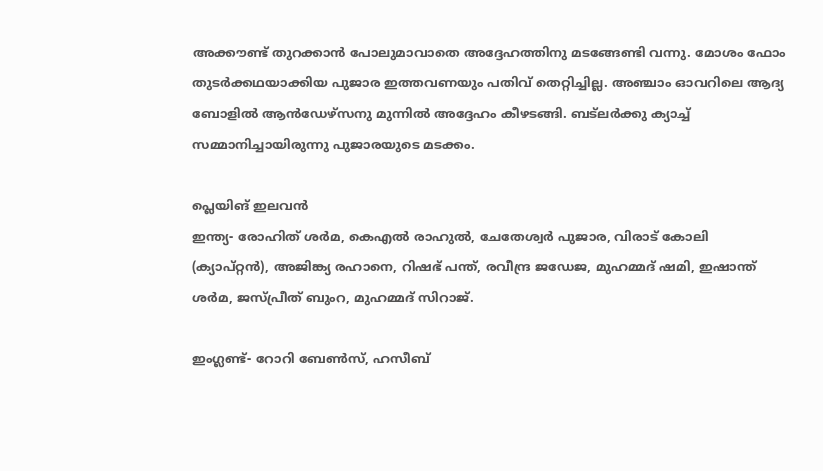അക്കൗണ്ട് തുറക്കാന്‍ പോലുമാവാതെ അദ്ദേഹത്തിനു മടങ്ങേണ്ടി വന്നു. മോശം ഫോം തുടര്‍ക്കഥയാക്കിയ പുജാര ഇത്തവണയും പതിവ് തെറ്റിച്ചില്ല. അഞ്ചാം ഓവറിലെ ആദ്യ ബോളില്‍ ആന്‍ഡേഴ്‌സനു മുന്നില്‍ അദ്ദേഹം കീഴടങ്ങി. ബട്‌ലര്‍ക്കു ക്യാച്ച് സമ്മാനിച്ചായിരുന്നു പുജാരയുടെ മടക്കം.

പ്ലെയിങ് ഇലവന്‍
ഇന്ത്യ- രോഹിത് ശര്‍മ, കെഎല്‍ രാഹുല്‍, ചേതേശ്വര്‍ പുജാര, വിരാട് കോലി (ക്യാപ്റ്റന്‍), അജിങ്ക്യ രഹാനെ, റിഷഭ് പന്ത്, രവീന്ദ്ര ജഡേജ, മുഹമ്മദ് ഷമി, ഇഷാന്ത് ശര്‍മ, ജസ്പ്രീത് ബുംറ, മുഹമ്മദ് സിറാജ്.

ഇംഗ്ലണ്ട്- റോറി ബേണ്‍സ്, ഹസീബ്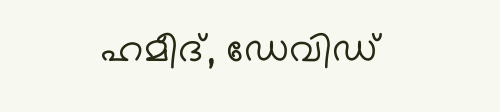ഹമീദ്, ഡേവിഡ്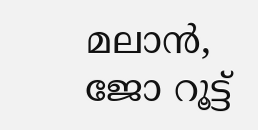മലാന്‍, ജോ റൂട്ട്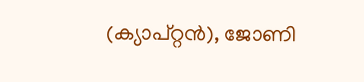(ക്യാപ്റ്റന്‍), ജോണി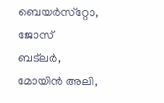ബെയര്‍സ്‌റ്റോ, ജോസ് ബട്‌ലര്‍, മോയിന്‍ അലി,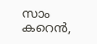സാം കറെന്‍,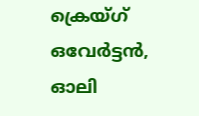ക്രെയ്ഗ് ഒവേര്‍ട്ടന്‍, ഓലി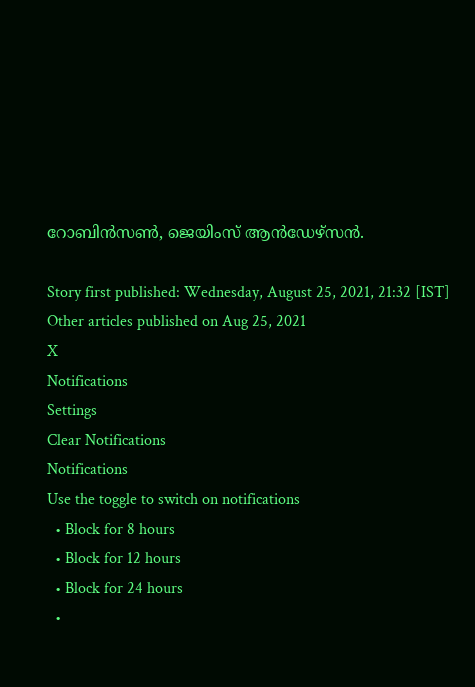റോബിന്‍സണ്‍, ജെയിംസ് ആന്‍ഡേഴ്‌സന്‍.

Story first published: Wednesday, August 25, 2021, 21:32 [IST]
Other articles published on Aug 25, 2021
X
Notifications
Settings
Clear Notifications
Notifications
Use the toggle to switch on notifications
  • Block for 8 hours
  • Block for 12 hours
  • Block for 24 hours
  •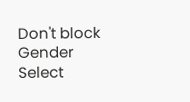Don't block
Gender
Select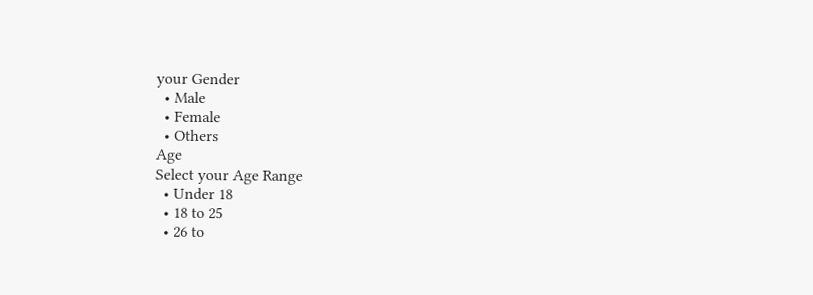your Gender
  • Male
  • Female
  • Others
Age
Select your Age Range
  • Under 18
  • 18 to 25
  • 26 to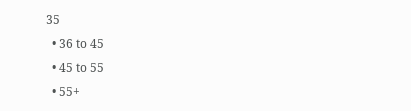35
  • 36 to 45
  • 45 to 55
  • 55+